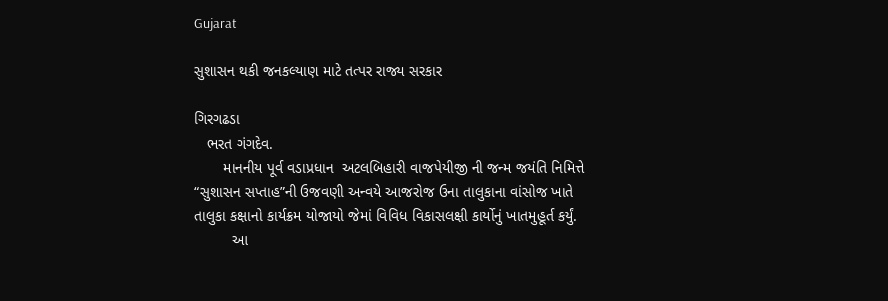Gujarat

સુશાસન થકી જનકલ્યાણ માટે તત્પર રાજ્ય સરકાર

ગિરગઢડા
   ભરત ગંગદેવ.
       માનનીય પૂર્વ વડાપ્રધાન  અટલબિહારી વાજપેયીજી ની જન્મ જયંતિ નિમિત્તે “સુશાસન સપ્તાહ”ની ઉજવણી અન્વયે આજરોજ ઉના તાલુકાના વાંસોજ ખાતે તાલુકા કક્ષાનો કાર્યક્રમ યોજાયો જેમાં વિવિધ વિકાસલક્ષી કાર્યોનું ખાતમુહૂર્ત કર્યું.
         આ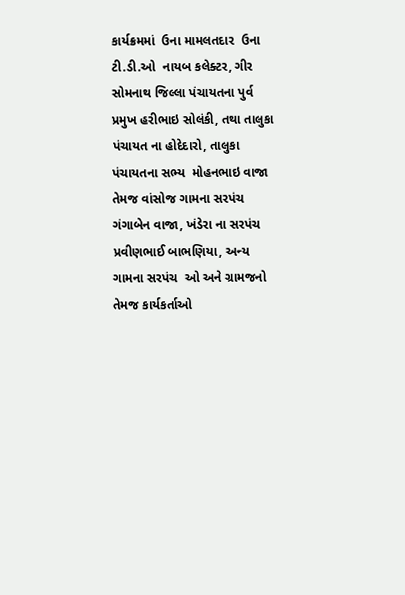કાર્યક્રમમાં  ઉના મામલતદાર  ઉના ટી.ડી.ઓ  નાયબ કલેક્ટર, ગીર સોમનાથ જિલ્લા પંચાયતના પુર્વ પ્રમુખ હરીભાઇ સોલંકી, તથા તાલુકા પંચાયત ના હોદેદારો, તાલુકા પંચાયતના સભ્ય  મોહનભાઇ વાજા તેમજ વાંસોજ ગામના સરપંચ ગંગાબેન વાજા, ખંડેરા ના સરપંચ  પ્રવીણભાઈ બાભણિયા, અન્ય ગામના સરપંચ  ઓ અને ગ્રામજનો તેમજ કાર્યકર્તાઓ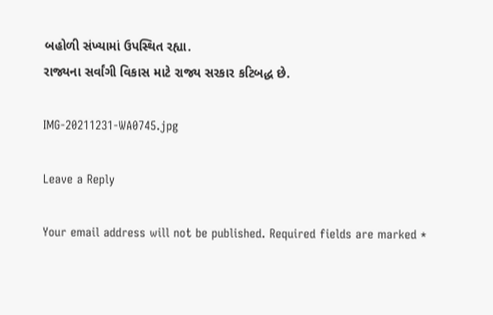બહોળી સંખ્યામાં ઉપસ્થિત રહ્યા.
રાજ્યના સર્વાંગી વિકાસ માટે રાજ્ય સરકાર કટિબદ્ધ છે.

IMG-20211231-WA0745.jpg

Leave a Reply

Your email address will not be published. Required fields are marked *